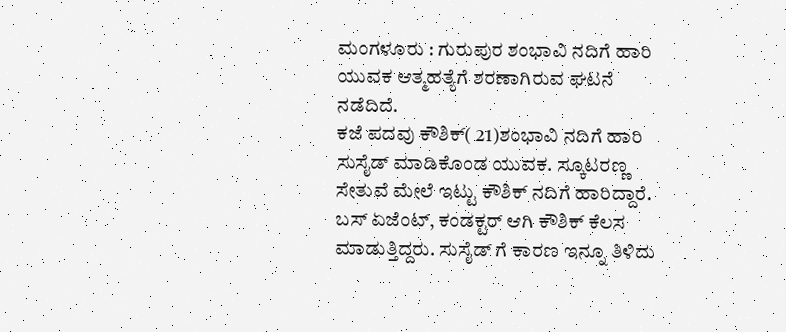ಮಂಗಳೂರು : ಗುರುಪುರ ಶಂಭಾವಿ ನದಿಗೆ ಹಾರಿ ಯುವಕ ಆತ್ಮಹತ್ಯೆಗೆ ಶರಣಾಗಿರುವ ಘಟನೆ ನಡೆದಿದೆ.
ಕಜೆ ಪದವು ಕೌಶಿಕ್( 21)ಶಂಭಾವಿ ನದಿಗೆ ಹಾರಿ ಸುಸೈಡ್ ಮಾಡಿಕೊಂಡ ಯುವಕ. ಸ್ಕೂಟರಣ್ಣ ಸೇತುವೆ ಮೇಲೆ ಇಟ್ಟು ಕೌಶಿಕ್ ನದಿಗೆ ಹಾರಿದ್ದಾರೆ.
ಬಸ್ ಏಜೆಂಟ್, ಕಂಡಕ್ಟರ್ ಆಗಿ ಕೌಶಿಕ್ ಕೆಲಸ ಮಾಡುತ್ತಿದ್ದರು. ಸುಸೈಡ್ ಗೆ ಕಾರಣ ಇನ್ನೂ ತಿಳಿದು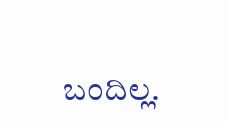ಬಂದಿಲ್ಲ.